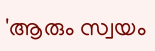'ആരും സ്വയം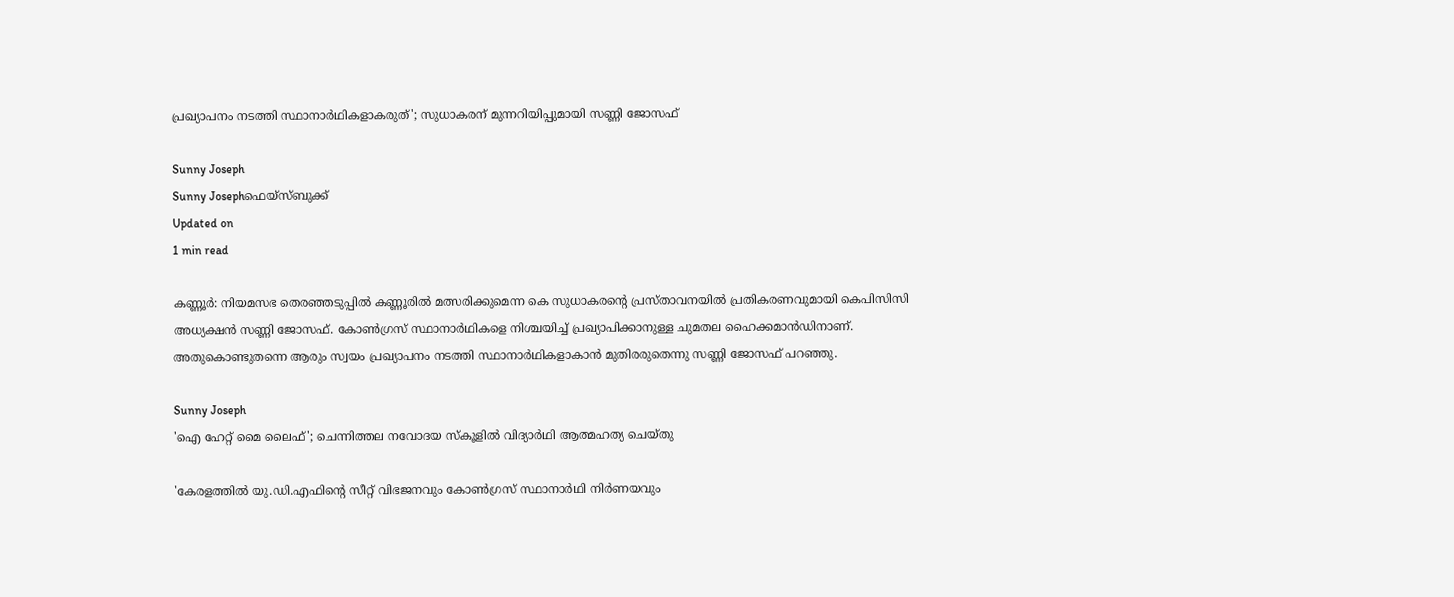പ്രഖ്യാപനം നടത്തി സ്ഥാനാര്‍ഥികളാകരുത്'; സുധാകരന് മുന്നറിയിപ്പുമായി സണ്ണി ജോസഫ്

Sunny Joseph
Sunny Josephഫെയ്സ്ബുക്ക്
Updated on
1 min read

കണ്ണൂര്‍: നിയമസഭ തെരഞ്ഞടുപ്പില്‍ കണ്ണൂരില്‍ മത്സരിക്കുമെന്ന കെ സുധാകരന്റെ പ്രസ്താവനയില്‍ പ്രതികരണവുമായി കെപിസിസി അധ്യക്ഷന്‍ സണ്ണി ജോസഫ്. കോണ്‍ഗ്രസ് സ്ഥാനാര്‍ഥികളെ നിശ്ചയിച്ച് പ്രഖ്യാപിക്കാനുള്ള ചുമതല ഹൈക്കമാന്‍ഡിനാണ്. അതുകൊണ്ടുതന്നെ ആരും സ്വയം പ്രഖ്യാപനം നടത്തി സ്ഥാനാര്‍ഥികളാകാന്‍ മുതിരരുതെന്നു സണ്ണി ജോസഫ് പറഞ്ഞു.

Sunny Joseph
'ഐ ഹേറ്റ് മൈ ലൈഫ്'; ചെന്നിത്തല നവോദയ സ്‌കൂളില്‍ വിദ്യാര്‍ഥി ആത്മഹത്യ ചെയ്തു

'കേരളത്തില്‍ യു.ഡി.എഫിന്റെ സീറ്റ് വിഭജനവും കോണ്‍ഗ്രസ് സ്ഥാനാര്‍ഥി നിര്‍ണയവും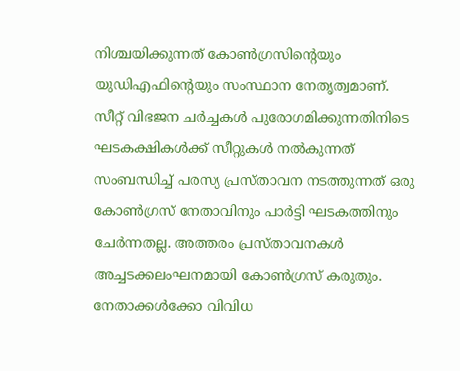നിശ്ചയിക്കുന്നത് കോണ്‍ഗ്രസിന്റെയും യുഡിഎഫിന്റെയും സംസ്ഥാന നേതൃത്വമാണ്. സീറ്റ് വിഭജന ചര്‍ച്ചകള്‍ പുരോഗമിക്കുന്നതിനിടെ ഘടകക്ഷികള്‍ക്ക് സീറ്റുകള്‍ നല്‍കുന്നത് സംബന്ധിച്ച് പരസ്യ പ്രസ്താവന നടത്തുന്നത് ഒരു കോണ്‍ഗ്രസ് നേതാവിനും പാര്‍ട്ടി ഘടകത്തിനും ചേര്‍ന്നതല്ല. അത്തരം പ്രസ്താവനകള്‍ അച്ചടക്കലംഘനമായി കോണ്‍ഗ്രസ് കരുതും. നേതാക്കള്‍ക്കോ വിവിധ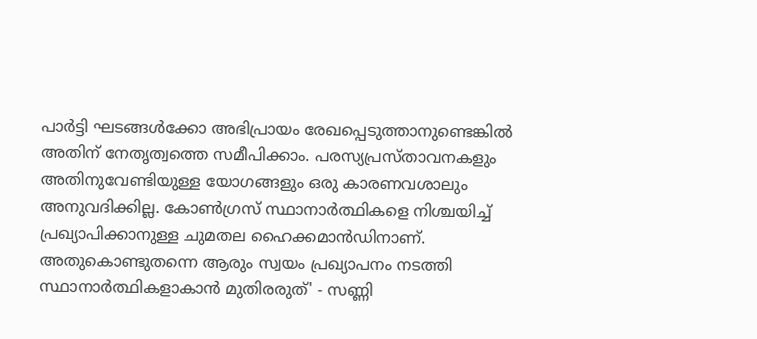പാര്‍ട്ടി ഘടങ്ങള്‍ക്കോ അഭിപ്രായം രേഖപ്പെടുത്താനുണ്ടെങ്കില്‍ അതിന് നേതൃത്വത്തെ സമീപിക്കാം. പരസ്യപ്രസ്താവനകളും അതിനുവേണ്ടിയുള്ള യോഗങ്ങളും ഒരു കാരണവശാലും അനുവദിക്കില്ല. കോണ്‍ഗ്രസ് സ്ഥാനാര്‍ത്ഥികളെ നിശ്ചയിച്ച് പ്രഖ്യാപിക്കാനുള്ള ചുമതല ഹൈക്കമാന്‍ഡിനാണ്. അതുകൊണ്ടുതന്നെ ആരും സ്വയം പ്രഖ്യാപനം നടത്തി സ്ഥാനാര്‍ത്ഥികളാകാന്‍ മുതിരരുത്' - സണ്ണി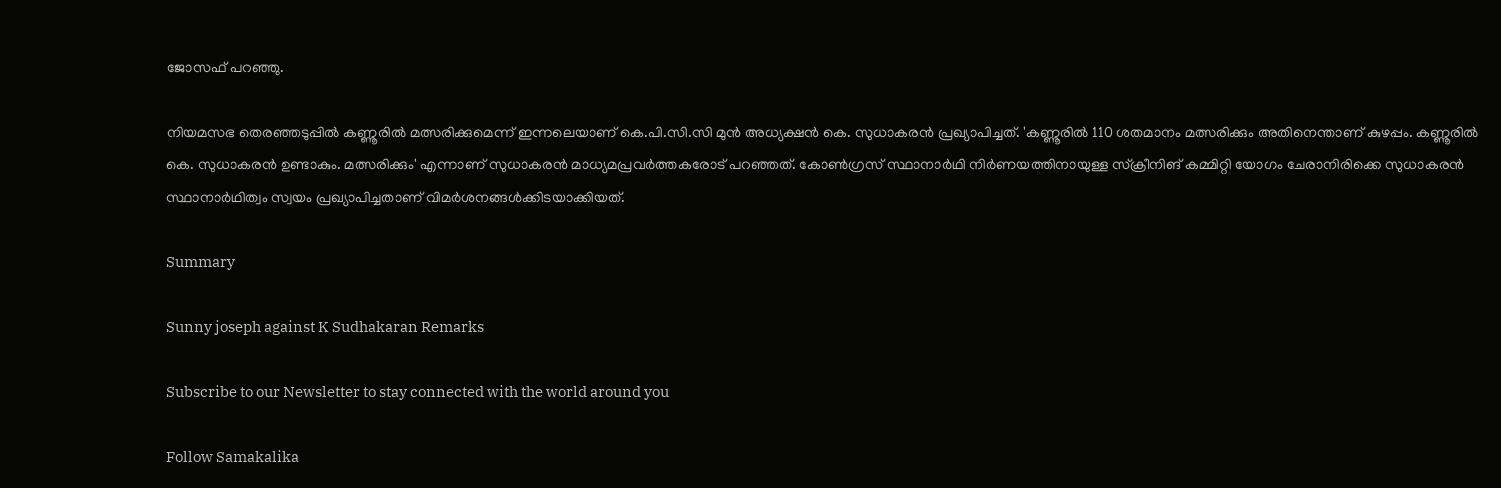ജോസഫ് പറഞ്ഞു.

നിയമസഭ തെരഞ്ഞടുപ്പില്‍ കണ്ണൂരില്‍ മത്സരിക്കുമെന്ന് ഇന്നലെയാണ് കെ.പി.സി.സി മുന്‍ അധ്യക്ഷന്‍ കെ. സുധാകരന്‍ പ്രഖ്യാപിച്ചത്. 'കണ്ണൂരില്‍ 110 ശതമാനം മത്സരിക്കും അതിനെന്താണ് കുഴപ്പം. കണ്ണൂരില്‍ കെ. സുധാകരന്‍ ഉണ്ടാകും. മത്സരിക്കും' എന്നാണ് സുധാകരന്‍ മാധ്യമപ്രവര്‍ത്തകരോട് പറഞ്ഞത്. കോണ്‍ഗ്രസ് സ്ഥാനാര്‍ഥി നിര്‍ണയത്തിനായുള്ള സ്‌ക്രീനിങ് കമ്മിറ്റി യോഗം ചേരാനിരിക്കെ സുധാകരന്‍ സ്ഥാനാര്‍ഥിത്വം സ്വയം പ്രഖ്യാപിച്ചതാണ് വിമര്‍ശനങ്ങള്‍ക്കിടയാക്കിയത്.

Summary

Sunny joseph against K Sudhakaran Remarks

Subscribe to our Newsletter to stay connected with the world around you

Follow Samakalika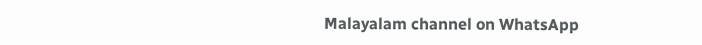Malayalam channel on WhatsApp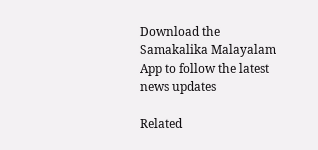Download the Samakalika Malayalam App to follow the latest news updates

Related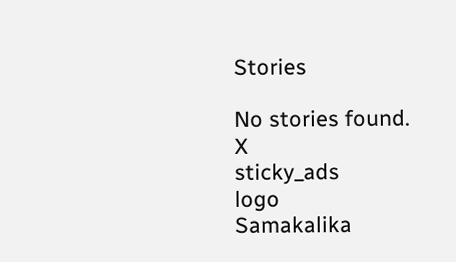Stories

No stories found.
X
sticky_ads
logo
Samakalika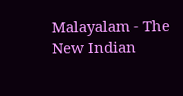Malayalam - The New Indian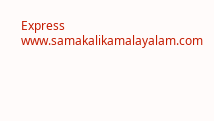Express
www.samakalikamalayalam.com